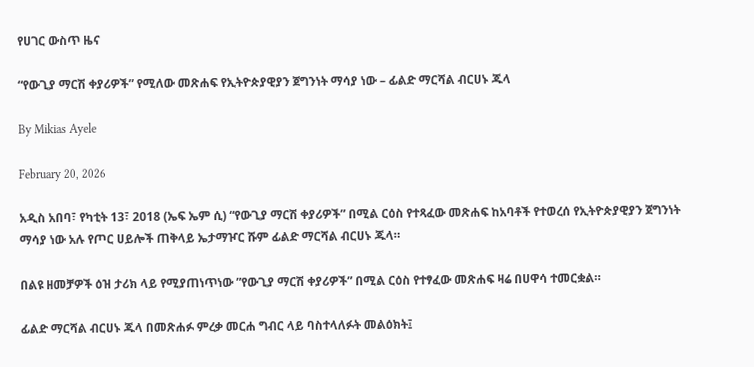የሀገር ውስጥ ዜና

“የውጊያ ማርሽ ቀያሪዎች” የሚለው መጽሐፍ የኢትዮጵያዊያን ጀግንነት ማሳያ ነው – ፊልድ ማርሻል ብርሀኑ ጁላ

By Mikias Ayele

February 20, 2026

አዲስ አበባ፣ የካቲት 13፣ 2018 (ኤፍ ኤም ሲ) “የውጊያ ማርሽ ቀያሪዎች” በሚል ርዕስ የተጻፈው መጽሐፍ ከአባቶች የተወረሰ የኢትዮጵያዊያን ጀግንነት ማሳያ ነው አሉ የጦር ሀይሎች ጠቅላይ ኤታማዦር ሹም ፊልድ ማርሻል ብርሀኑ ጁላ።

በልዩ ዘመቻዎች ዕዝ ታሪክ ላይ የሚያጠነጥነው ”የውጊያ ማርሽ ቀያሪዎች” በሚል ርዕስ የተፃፈው መጽሐፍ ዛሬ በሀዋሳ ተመርቋል።

ፊልድ ማርሻል ብርሀኑ ጁላ በመጽሐፉ ምረቃ መርሐ ግብር ላይ ባስተላለፉት መልዕክት፤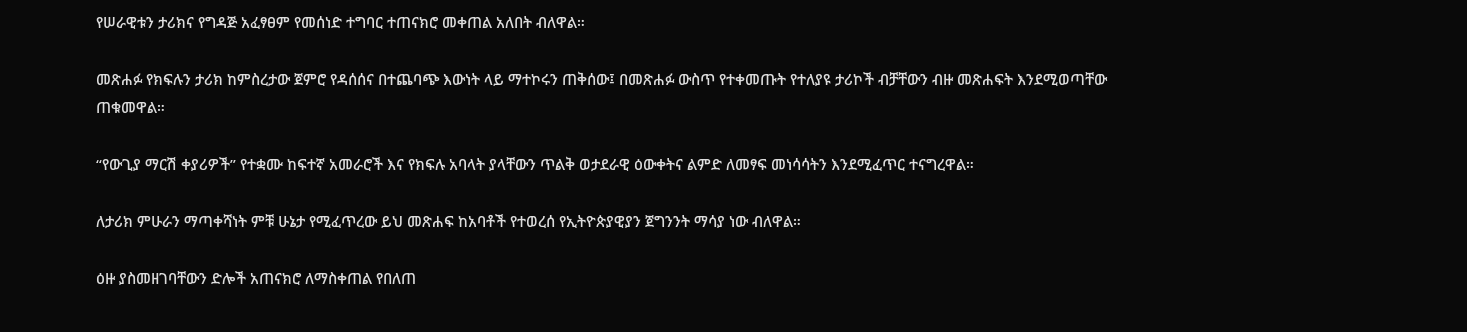የሠራዊቱን ታሪክና የግዳጅ አፈፃፀም የመሰነድ ተግባር ተጠናክሮ መቀጠል አለበት ብለዋል።

መጽሐፉ የክፍሉን ታሪክ ከምስረታው ጀምሮ የዳሰሰና በተጨባጭ እውነት ላይ ማተኮሩን ጠቅሰው፤ በመጽሐፉ ውስጥ የተቀመጡት የተለያዩ ታሪኮች ብቻቸውን ብዙ መጽሐፍት እንደሚወጣቸው ጠቁመዋል።

“የውጊያ ማርሽ ቀያሪዎች” የተቋሙ ከፍተኛ አመራሮች እና የክፍሉ አባላት ያላቸውን ጥልቅ ወታደራዊ ዕውቀትና ልምድ ለመፃፍ መነሳሳትን እንደሚፈጥር ተናግረዋል።

ለታሪክ ምሁራን ማጣቀሻነት ምቹ ሁኔታ የሚፈጥረው ይህ መጽሐፍ ከአባቶች የተወረሰ የኢትዮጵያዊያን ጀግንንት ማሳያ ነው ብለዋል።

ዕዙ ያስመዘገባቸውን ድሎች አጠናክሮ ለማስቀጠል የበለጠ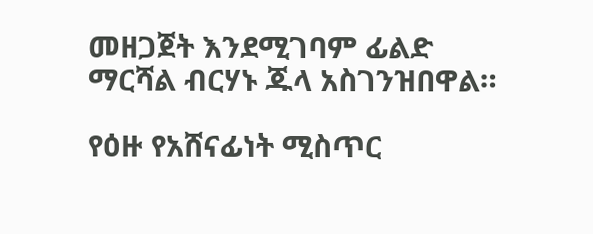መዘጋጀት እንደሚገባም ፊልድ ማርሻል ብርሃኑ ጁላ አስገንዝበዋል።

የዕዙ የአሸናፊነት ሚስጥር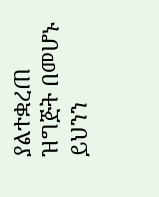ያልተቋረጠ ዝግጅት በመሆኑ ይህንን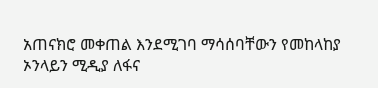አጠናክሮ መቀጠል እንደሚገባ ማሳሰባቸውን የመከላከያ ኦንላይን ሚዲያ ለፋና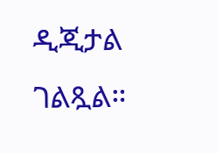ዲጂታል ገልጿል።